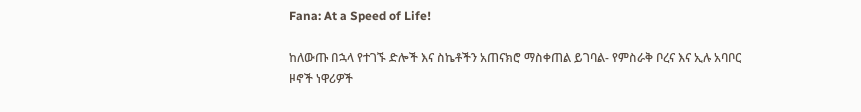Fana: At a Speed of Life!

ከለውጡ በኋላ የተገኙ ድሎች እና ስኬቶችን አጠናክሮ ማስቀጠል ይገባል- የምስራቅ ቦረና እና ኢሉ አባቦር ዞኖች ነዋሪዎች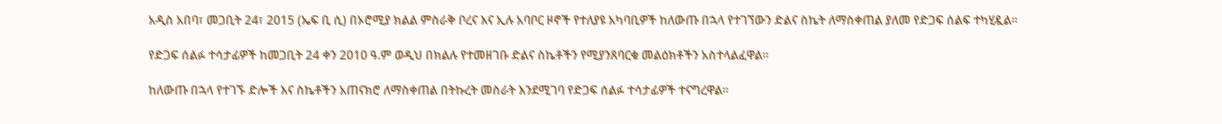አዲስ አበባ፣ መጋቢት 24፣ 2015 (ኤፍ ቢ ሲ) በኦሮሚያ ክልል ምስራቅ ቦረና እና ኢሉ አባቦር ዞኖች የተለያዩ አካባቢዎች ከለውጡ በኋላ የተገኘውን ድልና ስኬት ለማስቀጠል ያለመ የድጋፍ ሰልፍ ተካሂዷል፡፡

የድጋፍ ሰልፉ ተሳታፊዎች ከመጋቢት 24 ቀን 2010 ዓ.ም ወዲህ በክልሉ የተመዘገቡ ድልና ስኬቶችን የሚያንጸባርቁ መልዕክቶችን አስተላልፈዋል፡፡

ከለውጡ በኋላ የተገኙ ድሎች እና ስኬቶችን አጠናክሮ ለማስቀጠል በትኩረት መስራት እንደሚገባ የድጋፍ ሰልፉ ተሳታፊዎች ተናግረዋል፡፡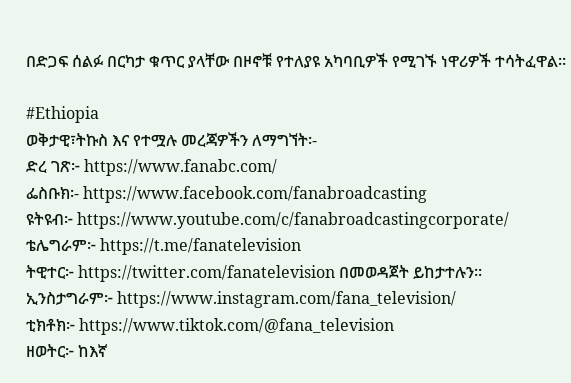በድጋፍ ሰልፉ በርካታ ቁጥር ያላቸው በዞኖቹ የተለያዩ አካባቢዎች የሚገኙ ነዋሪዎች ተሳትፈዋል፡፡

#Ethiopia
ወቅታዊ፣ትኩስ እና የተሟሉ መረጃዎችን ለማግኘት፡-
ድረ ገጽ፦ https://www.fanabc.com/
ፌስቡክ፡- https://www.facebook.com/fanabroadcasting
ዩትዩብ፦ https://www.youtube.com/c/fanabroadcastingcorporate/
ቴሌግራም፦ https://t.me/fanatelevision
ትዊተር፦ https://twitter.com/fanatelevision በመወዳጀት ይከታተሉን፡፡
ኢንስታግራም፦ https://www.instagram.com/fana_television/
ቲክቶክ፦ https://www.tiktok.com/@fana_television
ዘወትር፦ ከእኛ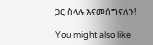ጋር ስላሉ እናመሰግናለን!

You might also like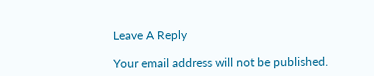Leave A Reply

Your email address will not be published.